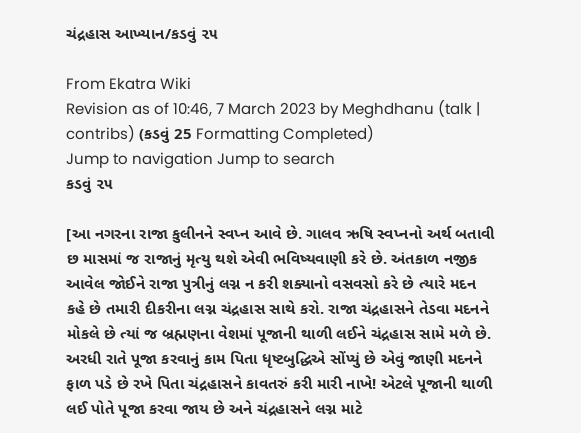ચંદ્રહાસ આખ્યાન/કડવું ૨૫

From Ekatra Wiki
Revision as of 10:46, 7 March 2023 by Meghdhanu (talk | contribs) (કડવું 25 Formatting Completed)
Jump to navigation Jump to search
કડવું ૨૫

[આ નગરના રાજા કુલીનને સ્વપ્ન આવે છે. ગાલવ ઋષિ સ્વપ્નનો અર્થ બતાવી છ માસમાં જ રાજાનું મૃત્યુ થશે એવી ભવિષ્યવાણી કરે છે. અંતકાળ નજીક આવેલ જોઈને રાજા પુત્રીનું લગ્ન ન કરી શક્યાનો વસવસો કરે છે ત્યારે મદન કહે છે તમારી દીકરીના લગ્ન ચંદ્રહાસ સાથે કરો. રાજા ચંદ્રહાસને તેડવા મદનને મોકલે છે ત્યાં જ બ્રહ્મણના વેશમાં પૂજાની થાળી લઈને ચંદ્રહાસ સામે મળે છે. અરધી રાતે પૂજા કરવાનું કામ પિતા ધૃષ્ટબુદ્ધિએ સોંપ્યું છે એવું જાણી મદનને ફાળ પડે છે રખે પિતા ચંદ્રહાસને કાવતરું કરી મારી નાખે! એટલે પૂજાની થાળી લઈ પોતે પૂજા કરવા જાય છે અને ચંદ્રહાસને લગ્ન માટે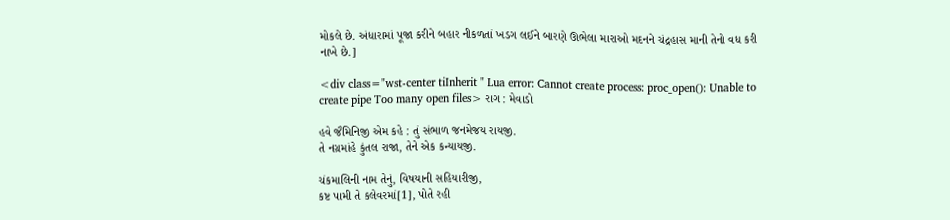મોકલે છે. અંધારામાં પૂજા કરીને બહાર નીકળતાં ખડગ લઈને બારણે ઊભેલા મારાઓ મદનને ચંદ્રહાસ માની તેનો વધ કરી નાખે છે.]

<div class="wst-center tiInherit " Lua error: Cannot create process: proc_open(): Unable to create pipe Too many open files> રાગ : મેવાડો

હવે જૈમિનિજી એમ કહે : તું સંભાળ જનમેજય રાયજી.
તે નગ્રમાંહે કુંતલ રાજા, તેને એક કન્યાયજી.

ચંકમાલિની નામ તેનું, વિષયાની સહિયારીજી,
કષ્ટ પામી તે કલેવરમાં[1], પોતે રહી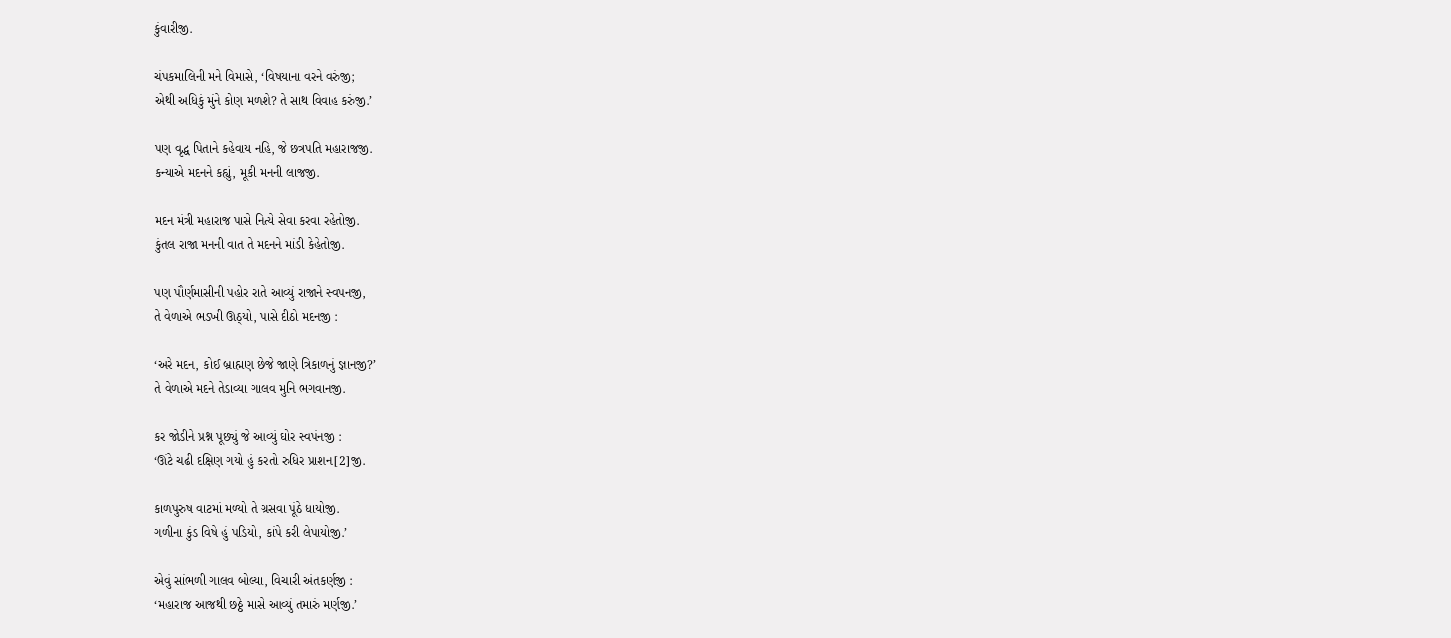કુંવારીજી.

ચંપકમાલિની મને વિમાસે, ‘વિષયાના વરને વરુંજી;
એથી અધિકું મુંને કોણ મળશે? તે સાથ વિવાહ કરુંજી.’

પણ વૃદ્ધ પિતાને કહેવાય નહિ, જે છત્રપતિ મહારાજજી.
કન્યાએ મદનને કહ્યું, મૂકી મનની લાજજી.

મદન મંત્રી મહારાજ પાસે નિત્યે સેવા કરવા રહેતોજી.
કુંતલ રાજા મનની વાત તે મદનને માંડી કેહેતોજી.

પણ પૌર્ણમાસીની પહોર રાતે આવ્યું રાજાને સ્વપનજી,
તે વેળાએ ભડખી ઊઠ્યો, પાસે દીઠો મદનજી :

‘અરે મદન, કોઈ બ્રાહ્મણ છેજે જાણે ત્રિકાળનું જ્ઞાનજી?’
તે વેળાએ મદને તેડાવ્યા ગાલવ મુનિ ભગવાનજી.

કર જોડીને પ્રશ્ન પૂછ્યું જે આવ્યું ઘોર સ્વપંનજી :
‘ઊંટે ચઢી દક્ષિણ ગયો હું કરતો રુધિર પ્રાશન[2]જી.

કાળપુરુષ વાટમાં મળ્યો તે ગ્રસવા પૂંઠે ધાયોજી.
ગળીના કુંડ વિષે હું પડિયો, કાંપે કરી લેપાયોજી.’

એવું સાંભળી ગાલવ બોલ્યા, વિચારી અંતકર્ણજી :
‘મહારાજ આજથી છઠ્ઠે માસે આવ્યું તમારું મર્ણજી.’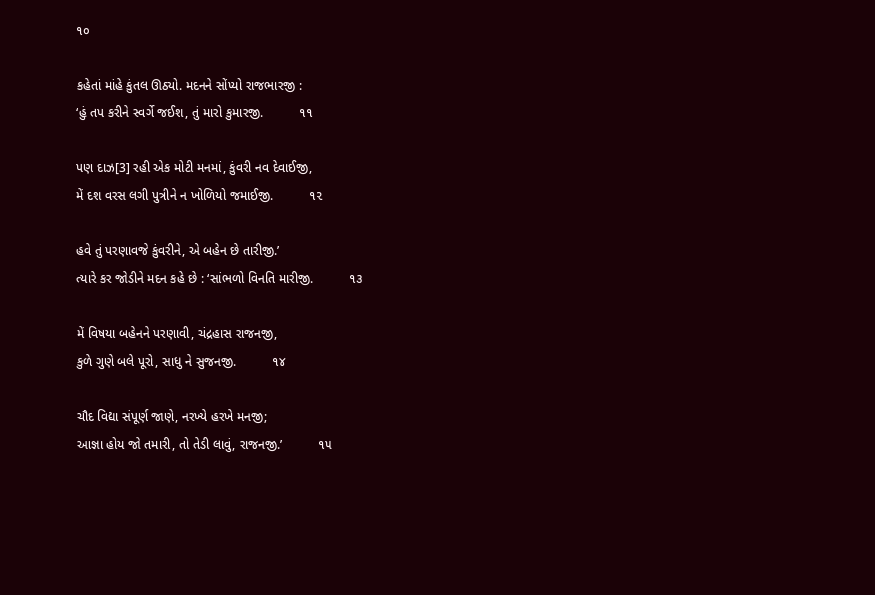૧૦

કહેતાં માંહે કુંતલ ઊઠ્યો. મદનને સોંપ્યો રાજભારજી :
‘હું તપ કરીને સ્વર્ગે જઈશ, તું મારો કુમારજી.          ૧૧

પણ દાઝ[3] રહી એક મોટી મનમાં, કુંવરી નવ દેવાઈજી,
મેં દશ વરસ લગી પુત્રીને ન ખોળિયો જમાઈજી.          ૧૨

હવે તું પરણાવજે કુંવરીને, એ બહેન છે તારીજી.’
ત્યારે કર જોડીને મદન કહે છે : ‘સાંભળો વિનતિ મારીજી.          ૧૩

મેં વિષયા બહેનને પરણાવી, ચંદ્રહાસ રાજનજી,
કુળે ગુણે બલે પૂરો, સાધુ ને સુજનજી.          ૧૪

ચૌદ વિદ્યા સંપૂર્ણ જાણે, નરખ્યે હરખે મનજી;
આજ્ઞા હોય જો તમારી, તો તેડી લાવું, રાજનજી.’          ૧૫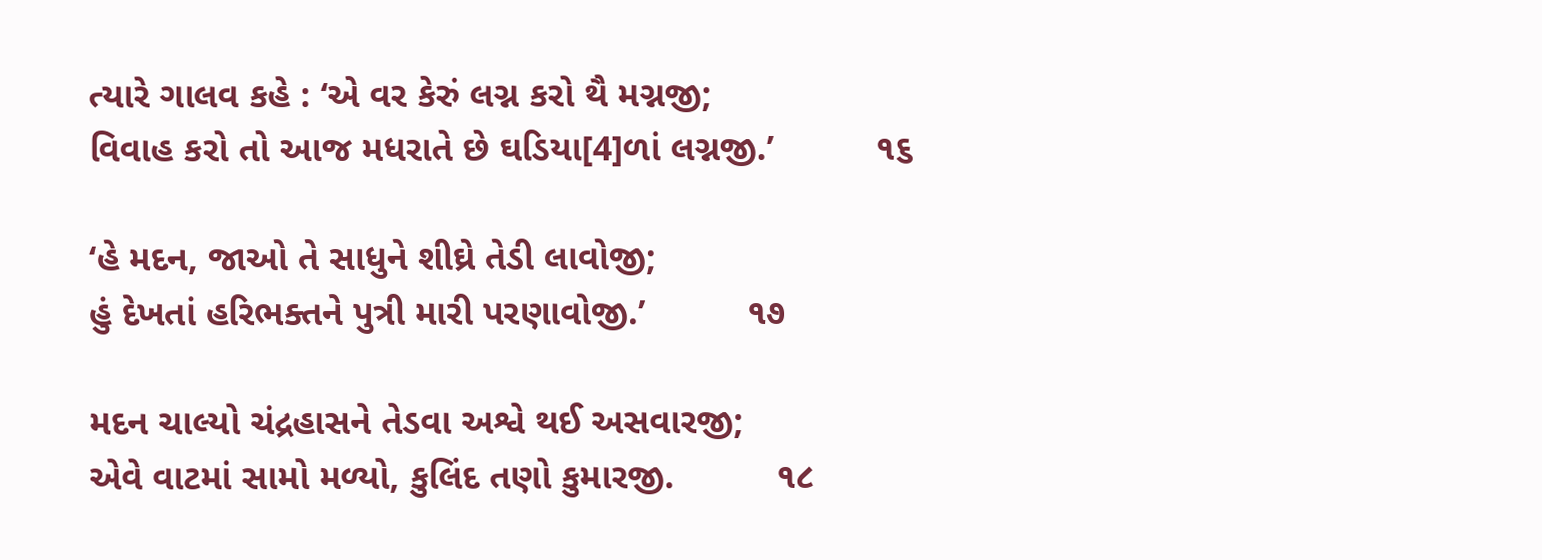ત્યારે ગાલવ કહે : ‘એ વર કેરું લગ્ન કરો થૈ મગ્નજી;
વિવાહ કરો તો આજ મધરાતે છે ઘડિયા[4]ળાં લગ્નજી.’          ૧૬

‘હે મદન, જાઓ તે સાધુને શીઘ્રે તેડી લાવોજી;
હું દેખતાં હરિભક્તને પુત્રી મારી પરણાવોજી.’          ૧૭

મદન ચાલ્યો ચંદ્રહાસને તેડવા અશ્વે થઈ અસવારજી;
એવે વાટમાં સામો મળ્યો, કુલિંદ તણો કુમારજી.          ૧૮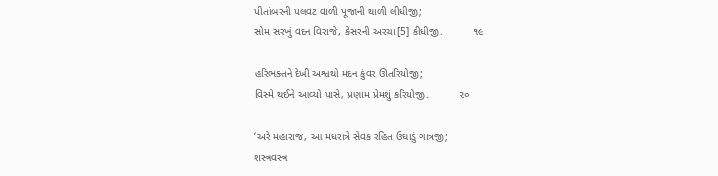પીતાંબરની પલવટ વાળી પૂજાની થાળી લીધીજી;
સોમ સરખું વદન વિરાજે, કેસરની અરચા[5] કીધીજી.          ૧૯

હરિભક્તને દેખી અશ્વથો મદન કુંવર ઊતરિયોજી;
વિસ્મે થઈને આવ્યો પાસે, પ્રણામ પ્રેમશું કરિયોજી.          ૨૦

‘અરે મહારાજ, આ મધરાત્રે સેવક રહિત ઉઘાડું ગાત્રજી;
શસ્ત્રવસ્ત્ર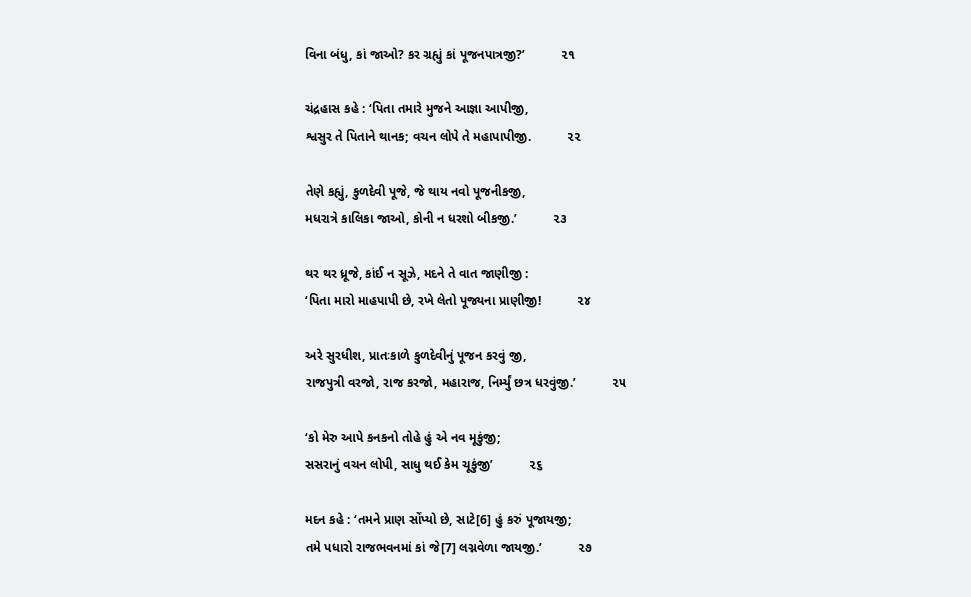વિના બંધુ, કાં જાઓ? કર ગ્રહ્યું કાં પૂજનપાત્રજી?’          ૨૧

ચંદ્રહાસ કહે : ‘પિતા તમારે મુજને આજ્ઞા આપીજી,
શ્વસુર તે પિતાને થાનક; વચન લોપે તે મહાપાપીજી.          ૨૨

તેણે કહ્યું, કુળદેવી પૂજે, જે થાય નવો પૂજનીકજી,
મધરાત્રે કાલિકા જાઓ, કોની ન ધરશો બીકજી.’          ૨૩

થર થર ધ્રૂજે, કાંઈ ન સૂઝે, મદને તે વાત જાણીજી :
‘પિતા મારો માહપાપી છે, રખે લેતો પૂજ્યના પ્રાણીજી!          ૨૪

અરે સુરધીશ, પ્રાતઃકાળે કુળદેવીનું પૂજન કરવું જી,
રાજપુત્રી વરજો, રાજ કરજો, મહારાજ, નિર્મ્યું છત્ર ધરવુંજી.’          ૨૫

‘કો મેરુ આપે કનકનો તોહે હું એ નવ મૂકુંજી;
સસરાનું વચન લોપી, સાધુ થઈ કેમ ચૂકુંજી’          ૨૬

મદન કહે : ‘તમને પ્રાણ સોંપ્યો છે, સાટે[6] હું કરું પૂજાયજી;
તમે પધારો રાજભવનમાં કાં જે[7] લગ્નવેળા જાયજી.’          ૨૭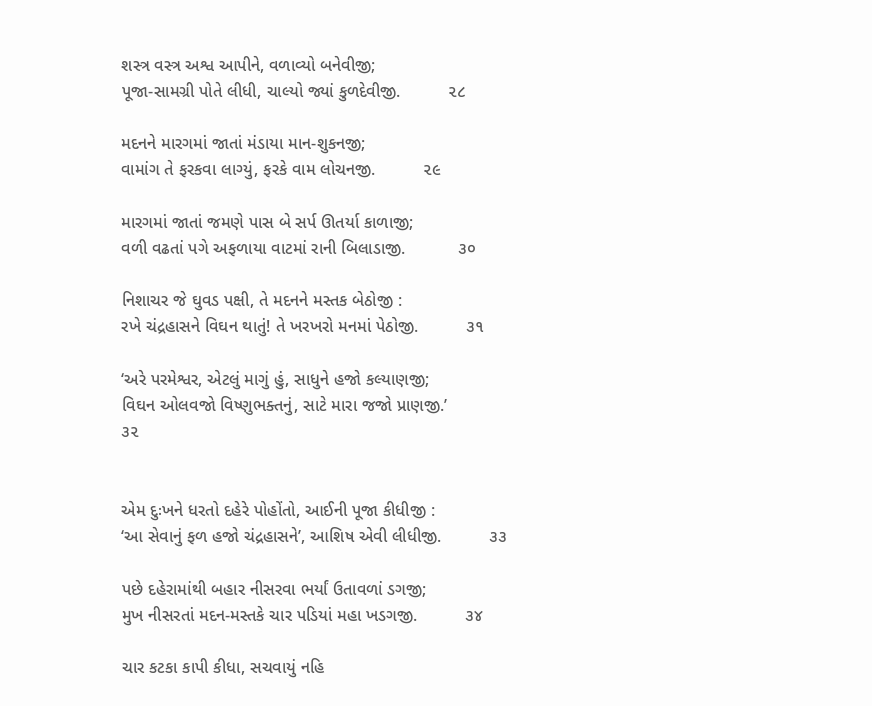શસ્ત્ર વસ્ત્ર અશ્વ આપીને, વળાવ્યો બનેવીજી;
પૂજા-સામગ્રી પોતે લીધી, ચાલ્યો જ્યાં કુળદેવીજી.          ૨૮

મદનને મારગમાં જાતાં મંડાયા માન-શુકનજી;
વામાંગ તે ફરકવા લાગ્યું, ફરકે વામ લોચનજી.          ૨૯

મારગમાં જાતાં જમણે પાસ બે સર્પ ઊતર્યા કાળાજી;
વળી વઢતાં પગે અફળાયા વાટમાં રાની બિલાડાજી.           ૩૦

નિશાચર જે ઘુવડ પક્ષી, તે મદનને મસ્તક બેઠોજી :
રખે ચંદ્રહાસને વિઘન થાતું! તે ખરખરો મનમાં પેઠોજી.          ૩૧

‘અરે પરમેશ્વર, એટલું માગું હું, સાધુને હજો કલ્યાણજી;
વિઘન ઓલવજો વિષ્ણુભક્તનું, સાટે મારા જજો પ્રાણજી.’          ૩૨


એમ દુઃખને ધરતો દહેરે પોહોંતો, આઈની પૂજા કીધીજી :
‘આ સેવાનું ફળ હજો ચંદ્રહાસને’, આશિષ એવી લીધીજી.          ૩૩

પછે દહેરામાંથી બહાર નીસરવા ભર્યાં ઉતાવળાં ડગજી;
મુખ નીસરતાં મદન-મસ્તકે ચાર પડિયાં મહા ખડગજી.          ૩૪

ચાર કટકા કાપી કીધા, સચવાયું નહિ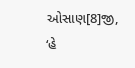ઓસાણ[8]જી,
‘હે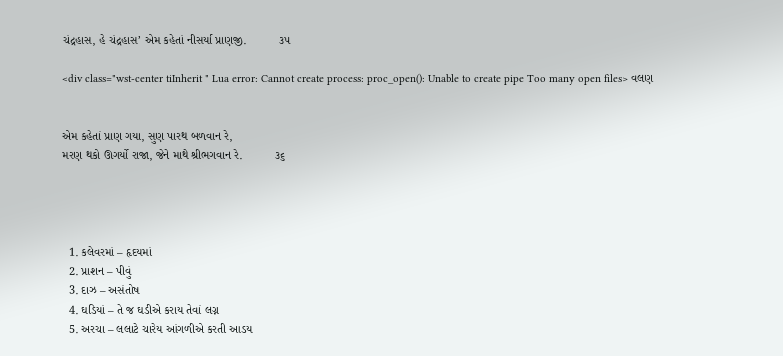ચંદ્રહાસ, હે ચંદ્રહાસ’ એમ કહેતાં નીસર્યા પ્રાણજી.          ૩૫

<div class="wst-center tiInherit " Lua error: Cannot create process: proc_open(): Unable to create pipe Too many open files> વલણ


એમ કહેતાં પ્રાણ ગયા, સુણ પારથ બળવાન રે,
મરણ થકો ઊગર્યો રાજા, જેને માથે શ્રીભગવાન રે.          ૩૬




  1. કલેવરમાં – હૃદયમાં
  2. પ્રાશન – પીવું
  3. દાઝ – અસંતોષ
  4. ઘડિયાં – તે જ ઘડીએ કરાય તેવાં લગ્ન
  5. અરચા – લલાટે ચારેય આંગળીએ કરતી આડય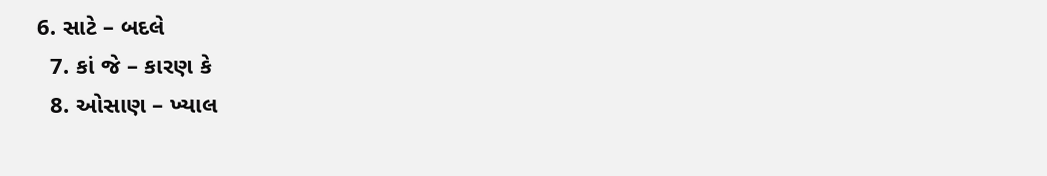6. સાટે – બદલે
  7. કાં જે – કારણ કે
  8. ઓસાણ – ખ્યાલ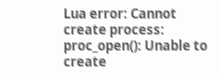Lua error: Cannot create process: proc_open(): Unable to create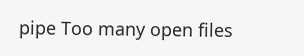pipe Too many open files